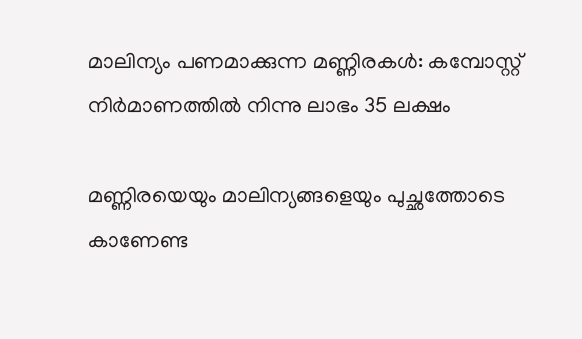മാലിന്യം പണമാക്കുന്ന മണ്ണിരകള്‍: കമ്പോസ്റ്റ് നിര്‍മാണത്തില്‍ നിന്നു ലാഭം 35 ലക്ഷം

മണ്ണിരയെയും മാലിന്യങ്ങളെയും പുച്ഛത്തോടെ കാണേണ്ട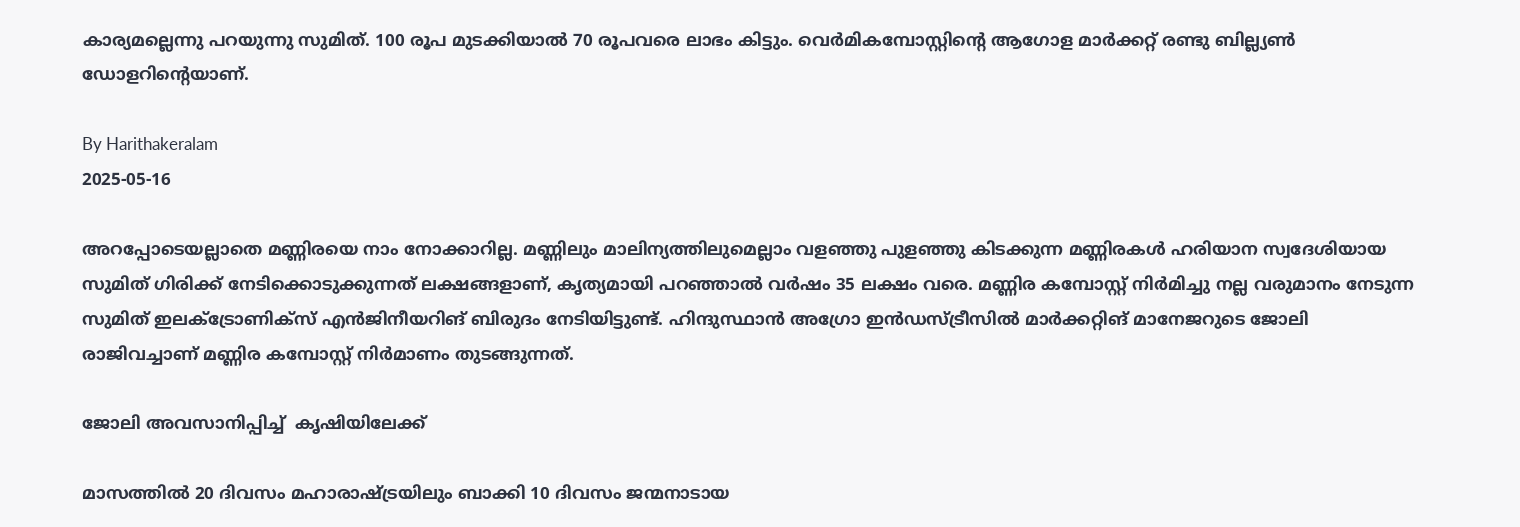കാര്യമല്ലെന്നു പറയുന്നു സുമിത്. 100 രൂപ മുടക്കിയാല്‍ 70 രൂപവരെ ലാഭം കിട്ടും. വെര്‍മികമ്പോസ്റ്റിന്റെ ആഗോള മാര്‍ക്കറ്റ് രണ്ടു ബില്ല്യണ്‍ ഡോളറിന്റെയാണ്.

By Harithakeralam
2025-05-16

അറപ്പോടെയല്ലാതെ മണ്ണിരയെ നാം നോക്കാറില്ല. മണ്ണിലും മാലിന്യത്തിലുമെല്ലാം വളഞ്ഞു പുളഞ്ഞു കിടക്കുന്ന മണ്ണിരകള്‍ ഹരിയാന സ്വദേശിയായ സുമിത് ഗിരിക്ക് നേടിക്കൊടുക്കുന്നത് ലക്ഷങ്ങളാണ്, കൃത്യമായി പറഞ്ഞാല്‍ വര്‍ഷം 35 ലക്ഷം വരെ. മണ്ണിര കമ്പോസ്റ്റ് നിര്‍മിച്ചു നല്ല വരുമാനം നേടുന്ന സുമിത് ഇലക്ട്രോണിക്‌സ് എന്‍ജിനീയറിങ് ബിരുദം നേടിയിട്ടുണ്ട്. ഹിന്ദുസ്ഥാന്‍ അഗ്രോ ഇന്‍ഡസ്ട്രീസില്‍ മാര്‍ക്കറ്റിങ് മാനേജറുടെ ജോലി രാജിവച്ചാണ് മണ്ണിര കമ്പോസ്റ്റ് നിര്‍മാണം തുടങ്ങുന്നത്.

ജോലി അവസാനിപ്പിച്ച്  കൃഷിയിലേക്ക്

മാസത്തില്‍ 20 ദിവസം മഹാരാഷ്ട്രയിലും ബാക്കി 10 ദിവസം ജന്മനാടായ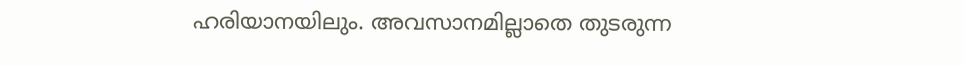ഹരിയാനയിലും. അവസാനമില്ലാതെ തുടരുന്ന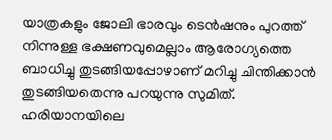യാത്രകളും ജോലി ഭാരവും ടെന്‍ഷനും പുറത്ത് നിന്നുള്ള ഭക്ഷണവുമെല്ലാം ആരോഗ്യത്തെ ബാധിച്ചു തുടങ്ങിയപ്പോഴാണ് മറിച്ചു ചിന്തിക്കാന്‍ തുടങ്ങിയതെന്നു പറയുന്നു സുമിത്.  ഹരിയാനയിലെ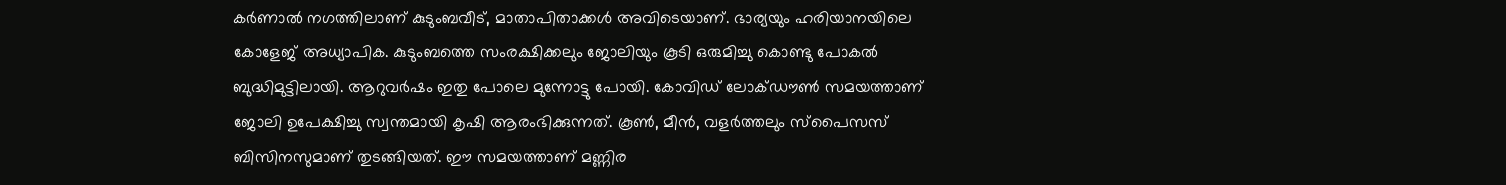കര്‍ണാല്‍ നഗത്തിലാണ് കുടുംബവീട്, മാതാപിതാക്കള്‍ അവിടെയാണ്. ഭാര്യയും ഹരിയാനയിലെ കോളേജ് അധ്യാപിക. കുടുംബത്തെ സംരക്ഷിക്കലും ജോലിയും കൂടി ഒരുമിച്ചു കൊണ്ടു പോകല്‍ ബുദ്ധിമുട്ടിലായി. ആറുവര്‍ഷം ഇതു പോലെ മുന്നോട്ടു പോയി. കോവിഡ് ലോക്ഡൗണ്‍ സമയത്താണ് ജോലി ഉപേക്ഷിച്ചു സ്വന്തമായി കൃഷി ആരംഭിക്കുന്നത്. കൂണ്‍, മീന്‍, വളര്‍ത്തലും സ്‌പൈസസ് ബിസിനസുമാണ് തുടങ്ങിയത്. ഈ സമയത്താണ് മണ്ണിര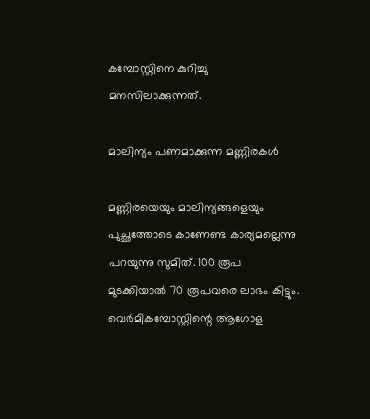കമ്പോസ്റ്റിനെ കുറിച്ചു മനസിലാക്കുന്നത്.

മാലിന്യം പണമാക്കുന്ന മണ്ണിരകള്‍

മണ്ണിരയെയും മാലിന്യങ്ങളെയും പുച്ഛത്തോടെ കാണേണ്ട കാര്യമല്ലെന്നു പറയുന്നു സുമിത്. 100 രൂപ മുടക്കിയാല്‍ 70 രൂപവരെ ലാഭം കിട്ടും. വെര്‍മികമ്പോസ്റ്റിന്റെ ആഗോള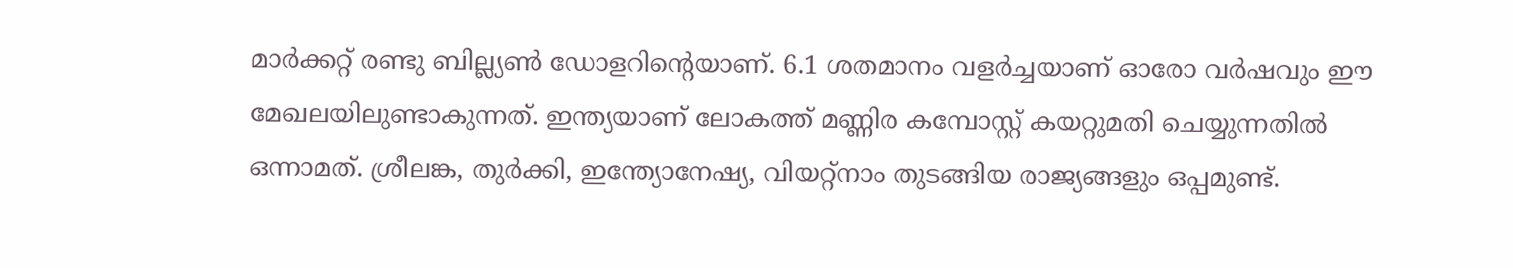മാര്‍ക്കറ്റ് രണ്ടു ബില്ല്യണ്‍ ഡോളറിന്റെയാണ്. 6.1 ശതമാനം വളര്‍ച്ചയാണ് ഓരോ വര്‍ഷവും ഈ മേഖലയിലുണ്ടാകുന്നത്. ഇന്ത്യയാണ് ലോകത്ത് മണ്ണിര കമ്പോസ്റ്റ് കയറ്റുമതി ചെയ്യുന്നതില്‍ ഒന്നാമത്. ശ്രീലങ്ക, തുര്‍ക്കി, ഇന്ത്യോനേഷ്യ, വിയറ്റ്‌നാം തുടങ്ങിയ രാജ്യങ്ങളും ഒപ്പമുണ്ട്.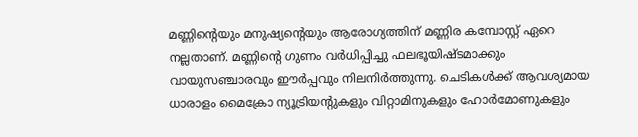മണ്ണിന്റെയും മനുഷ്യന്റെയും ആരോഗ്യത്തിന് മണ്ണിര കമ്പോസ്റ്റ് ഏറെ നല്ലതാണ്. മണ്ണിന്റെ ഗുണം വര്‍ധിപ്പിച്ചു ഫലഭൂയിഷ്ടമാക്കും വായുസഞ്ചാരവും ഈര്‍പ്പവും നിലനിര്‍ത്തുന്നു. ചെടികള്‍ക്ക് ആവശ്യമായ ധാരാളം മൈക്രോ ന്യൂട്രിയന്റുകളും വിറ്റാമിനുകളും ഹോര്‍മോണുകളും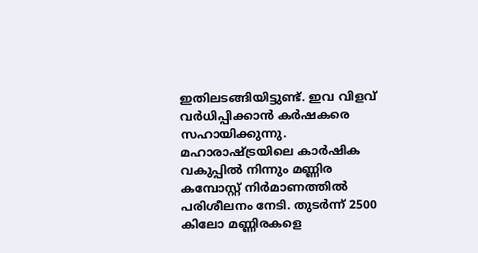ഇതിലടങ്ങിയിട്ടുണ്ട്. ഇവ വിളവ് വര്‍ധിപ്പിക്കാന്‍ കര്‍ഷകരെ സഹായിക്കുന്നു. മഹാരാഷ്ട്രയിലെ കാര്‍ഷിക വകുപ്പില്‍ നിന്നും മണ്ണിര കമ്പോസ്റ്റ് നിര്‍മാണത്തില്‍ പരിശീലനം നേടി. തുടര്‍ന്ന് 2500 കിലോ മണ്ണിരകളെ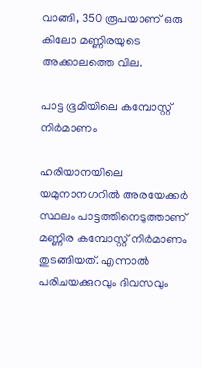വാങ്ങി, 350 രൂപയാണ് ഒരു കിലോ മണ്ണിരയുടെ അക്കാലത്തെ വില.

പാട്ട ഭൂമിയിലെ കമ്പോസ്റ്റ് നിര്‍മാണം

ഹരിയാനയിലെ  യമുനാനഗറില്‍ അരയേക്കര്‍ സ്ഥലം പാട്ടത്തിനെടുത്താണ് മണ്ണിര കമ്പോസ്റ്റ് നിര്‍മാണം തുടങ്ങിയത്. എന്നാല്‍ പരിചയക്കുറവും ദിവസവും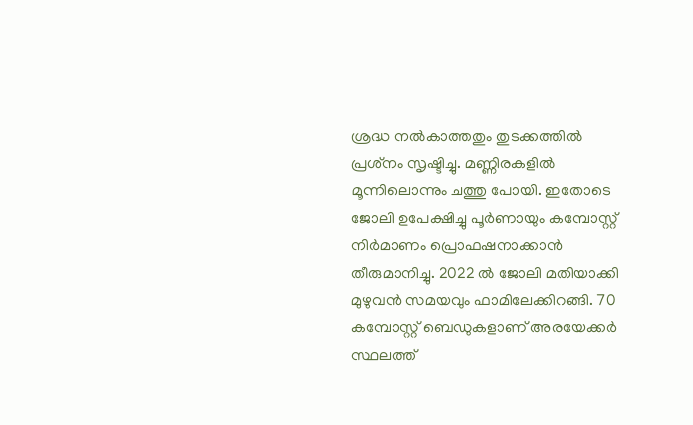ശ്രദ്ധ നല്‍കാത്തതും തുടക്കത്തില്‍ പ്രശ്‌നം സൃഷ്ടിച്ചു. മണ്ണിരകളില്‍ മൂന്നിലൊന്നും ചത്തു പോയി. ഇതോടെ ജോലി ഉപേക്ഷിച്ചു പൂര്‍ണായും കമ്പോസ്റ്റ് നിര്‍മാണം പ്രൊഫഷനാക്കാന്‍ തീരുമാനിച്ചു. 2022 ല്‍ ജോലി മതിയാക്കി മുഴുവന്‍ സമയവും ഫാമിലേക്കിറങ്ങി. 70 കമ്പോസ്റ്റ് ബെഡുകളാണ് അരയേക്കര്‍ സ്ഥലത്ത്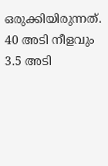ഒരുക്കിയിരുന്നത്. 40 അടി നീളവും 3.5 അടി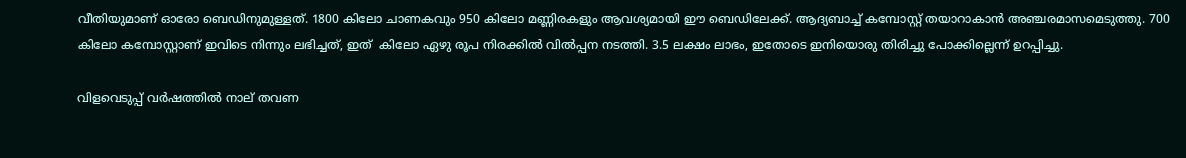വീതിയുമാണ് ഓരോ ബെഡിനുമുള്ളത്. 1800 കിലോ ചാണകവും 950 കിലോ മണ്ണിരകളും ആവശ്യമായി ഈ ബെഡിലേക്ക്. ആദ്യബാച്ച് കമ്പോസ്റ്റ് തയാറാകാന്‍ അഞ്ചരമാസമെടുത്തു. 700 കിലോ കമ്പോസ്റ്റാണ് ഇവിടെ നിന്നും ലഭിച്ചത്, ഇത്  കിലോ ഏഴു രൂപ നിരക്കില്‍ വില്‍പ്പന നടത്തി. 3.5 ലക്ഷം ലാഭം, ഇതോടെ ഇനിയൊരു തിരിച്ചു പോക്കില്ലെന്ന് ഉറപ്പിച്ചു.

വിളവെടുപ്പ് വര്‍ഷത്തില്‍ നാല് തവണ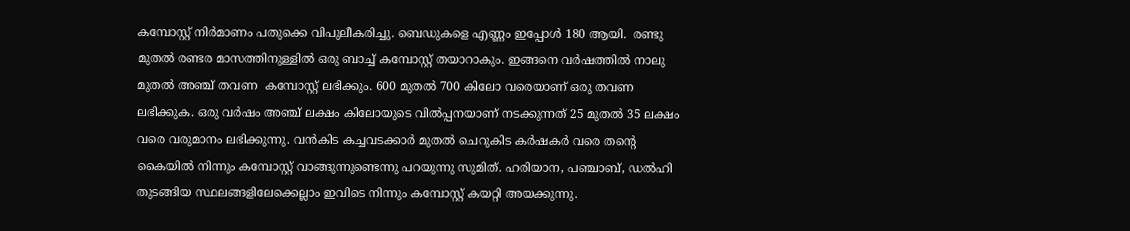കമ്പോസ്റ്റ് നിര്‍മാണം പതുക്കെ വിപുലീകരിച്ചു. ബെഡുകളെ എണ്ണം ഇപ്പോള്‍ 180 ആയി.  രണ്ടു മുതല്‍ രണ്ടര മാസത്തിനുള്ളില്‍ ഒരു ബാച്ച് കമ്പോസ്റ്റ് തയാറാകും. ഇങ്ങനെ വര്‍ഷത്തില്‍ നാലു മുതല്‍ അഞ്ച് തവണ  കമ്പോസ്റ്റ് ലഭിക്കും. 600 മുതല്‍ 700 കിലോ വരെയാണ് ഒരു തവണ ലഭിക്കുക. ഒരു വര്‍ഷം അഞ്ച് ലക്ഷം കിലോയുടെ വില്‍പ്പനയാണ് നടക്കുന്നത് 25 മുതല്‍ 35 ലക്ഷം വരെ വരുമാനം ലഭിക്കുന്നു. വന്‍കിട കച്ചവടക്കാര്‍ മുതല്‍ ചെറുകിട കര്‍ഷകര്‍ വരെ തന്റെ കൈയില്‍ നിന്നും കമ്പോസ്റ്റ് വാങ്ങുന്നുണ്ടെന്നു പറയുന്നു സുമിത്. ഹരിയാന, പഞ്ചാബ്, ഡല്‍ഹി തുടങ്ങിയ സ്ഥലങ്ങളിലേക്കെല്ലാം ഇവിടെ നിന്നും കമ്പോസ്റ്റ് കയറ്റി അയക്കുന്നു.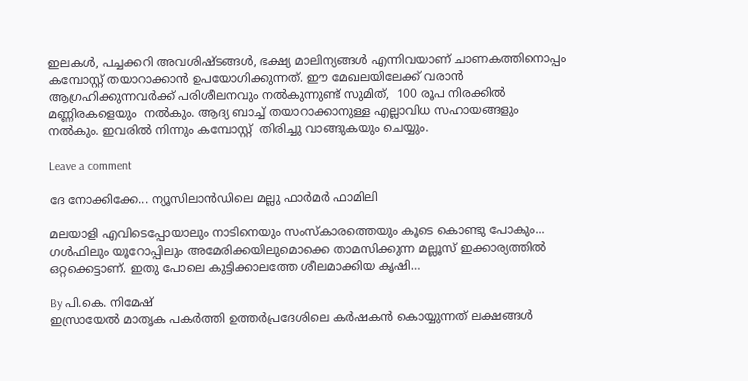ഇലകള്‍, പച്ചക്കറി അവശിഷ്ടങ്ങള്‍, ഭക്ഷ്യ മാലിന്യങ്ങള്‍ എന്നിവയാണ് ചാണകത്തിനൊപ്പം കമ്പോസ്റ്റ് തയാറാക്കാന്‍ ഉപയോഗിക്കുന്നത്. ഈ മേഖലയിലേക്ക് വരാന്‍ ആഗ്രഹിക്കുന്നവര്‍ക്ക് പരിശീലനവും നല്‍കുന്നുണ്ട് സുമിത്,  100 രൂപ നിരക്കില്‍ മണ്ണിരകളെയും  നല്‍കും. ആദ്യ ബാച്ച് തയാറാക്കാനുള്ള എല്ലാവിധ സഹായങ്ങളും നല്‍കും. ഇവരില്‍ നിന്നും കമ്പോസ്റ്റ്  തിരിച്ചു വാങ്ങുകയും ചെയ്യും.

Leave a comment

ദേ നോക്കിക്കേ... ന്യൂസിലാന്‍ഡിലെ മല്ലു ഫാര്‍മര്‍ ഫാമിലി

മലയാളി എവിടെപ്പോയാലും നാടിനെയും സംസ്‌കാരത്തെയും കൂടെ കൊണ്ടു പോകും... ഗള്‍ഫിലും യൂറോപ്പിലും അമേരിക്കയിലുമൊക്കെ താമസിക്കുന്ന മല്ലൂസ് ഇക്കാര്യത്തില്‍ ഒറ്റക്കെട്ടാണ്. ഇതു പോലെ കുട്ടിക്കാലത്തേ ശീലമാക്കിയ കൃഷി…

By പി.കെ. നിമേഷ്
ഇസ്രായേല്‍ മാതൃക പകര്‍ത്തി ഉത്തര്‍പ്രദേശിലെ കര്‍ഷകന്‍ കൊയ്യുന്നത് ലക്ഷങ്ങള്‍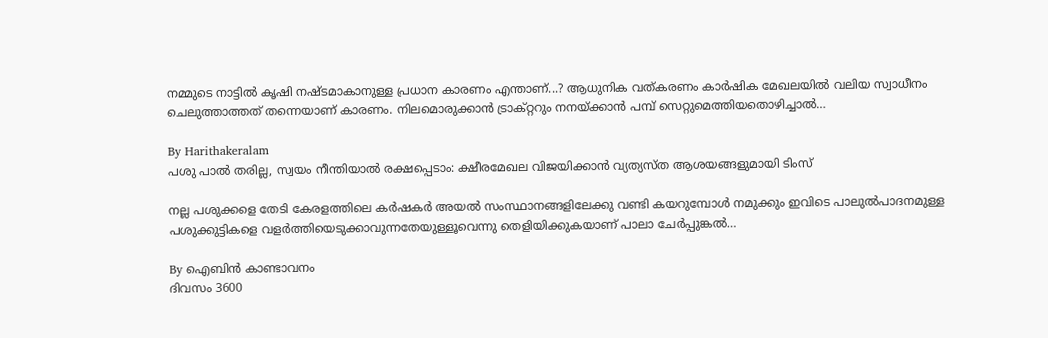നമ്മുടെ നാട്ടില്‍ കൃഷി നഷ്ടമാകാനുള്ള പ്രധാന കാരണം എന്താണ്...? ആധുനിക വത്കരണം കാര്‍ഷിക മേഖലയില്‍ വലിയ സ്വാധീനം ചെലുത്താത്തത് തന്നെയാണ് കാരണം. നിലമൊരുക്കാന്‍ ട്രാക്റ്ററും നനയ്ക്കാന്‍ പമ്പ് സെറ്റുമെത്തിയതൊഴിച്ചാല്‍…

By Harithakeralam
പശു പാല്‍ തരില്ല, സ്വയം നീന്തിയാല്‍ രക്ഷപ്പെടാം: ക്ഷീരമേഖല വിജയിക്കാന്‍ വ്യത്യസ്ത ആശയങ്ങളുമായി ടിംസ്

നല്ല പശുക്കളെ തേടി കേരളത്തിലെ കര്‍ഷകര്‍ അയല്‍ സംസ്ഥാനങ്ങളിലേക്കു വണ്ടി കയറുമ്പോള്‍ നമുക്കും ഇവിടെ പാലുല്‍പാദനമുള്ള പശുക്കുട്ടികളെ വളര്‍ത്തിയെടുക്കാവുന്നതേയുള്ളൂവെന്നു തെളിയിക്കുകയാണ് പാലാ ചേര്‍പ്പുങ്കല്‍…

By ഐബിന്‍ കാണ്ടാവനം
ദിവസം 3600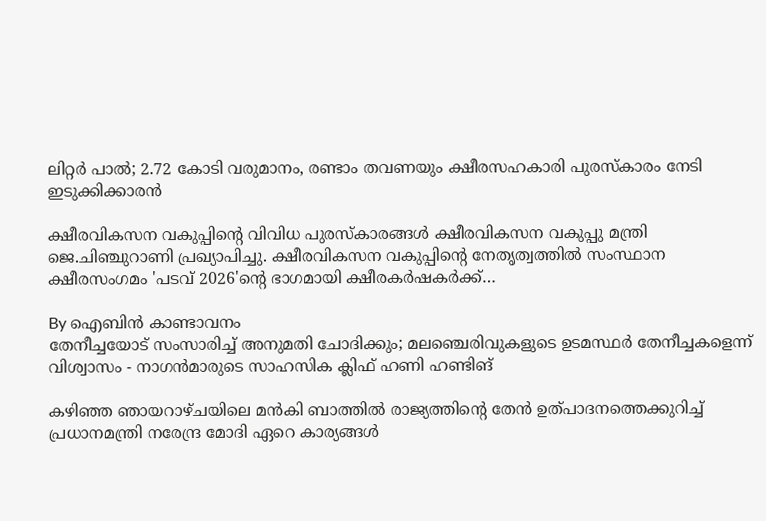ലിറ്റര്‍ പാല്‍; 2.72 കോടി വരുമാനം, രണ്ടാം തവണയും ക്ഷീരസഹകാരി പുരസ്‌കാരം നേടി ഇടുക്കിക്കാരന്‍

ക്ഷീരവികസന വകുപ്പിന്റെ വിവിധ പുരസ്‌കാരങ്ങള്‍ ക്ഷീരവികസന വകുപ്പു മന്ത്രി ജെ.ചിഞ്ചുറാണി പ്രഖ്യാപിച്ചു. ക്ഷീരവികസന വകുപ്പിന്റെ നേതൃത്വത്തില്‍ സംസ്ഥാന ക്ഷീരസംഗമം 'പടവ് 2026'ന്റെ ഭാഗമായി ക്ഷീരകര്‍ഷകര്‍ക്ക്…

By ഐബിന്‍ കാണ്ടാവനം
തേനീച്ചയോട് സംസാരിച്ച് അനുമതി ചോദിക്കും; മലഞ്ചെരിവുകളുടെ ഉടമസ്ഥര്‍ തേനീച്ചകളെന്ന് വിശ്വാസം - നാഗന്‍മാരുടെ സാഹസിക ക്ലിഫ് ഹണി ഹണ്ടിങ്

കഴിഞ്ഞ ഞായറാഴ്ചയിലെ മന്‍കി ബാത്തില്‍ രാജ്യത്തിന്റെ തേന്‍ ഉത്പാദനത്തെക്കുറിച്ച് പ്രധാനമന്ത്രി നരേന്ദ്ര മോദി ഏറെ കാര്യങ്ങള്‍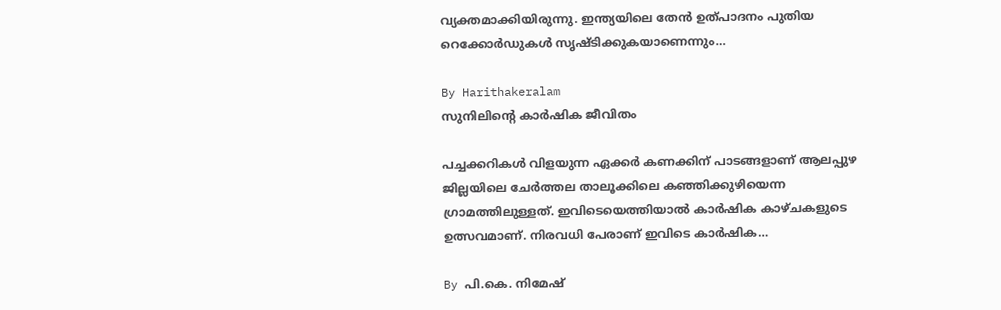വ്യക്തമാക്കിയിരുന്നു. ഇന്ത്യയിലെ തേന്‍ ഉത്പാദനം പുതിയ റെക്കോര്‍ഡുകള്‍ സൃഷ്ടിക്കുകയാണെന്നും…

By Harithakeralam
സുനിലിന്റെ കാര്‍ഷിക ജീവിതം

പച്ചക്കറികള്‍ വിളയുന്ന ഏക്കര്‍ കണക്കിന് പാടങ്ങളാണ് ആലപ്പുഴ ജില്ലയിലെ ചേര്‍ത്തല താലൂക്കിലെ കഞ്ഞിക്കുഴിയെന്ന ഗ്രാമത്തിലുള്ളത്. ഇവിടെയെത്തിയാല്‍ കാര്‍ഷിക കാഴ്ചകളുടെ ഉത്സവമാണ്. നിരവധി പേരാണ് ഇവിടെ കാര്‍ഷിക…

By പി.കെ. നിമേഷ്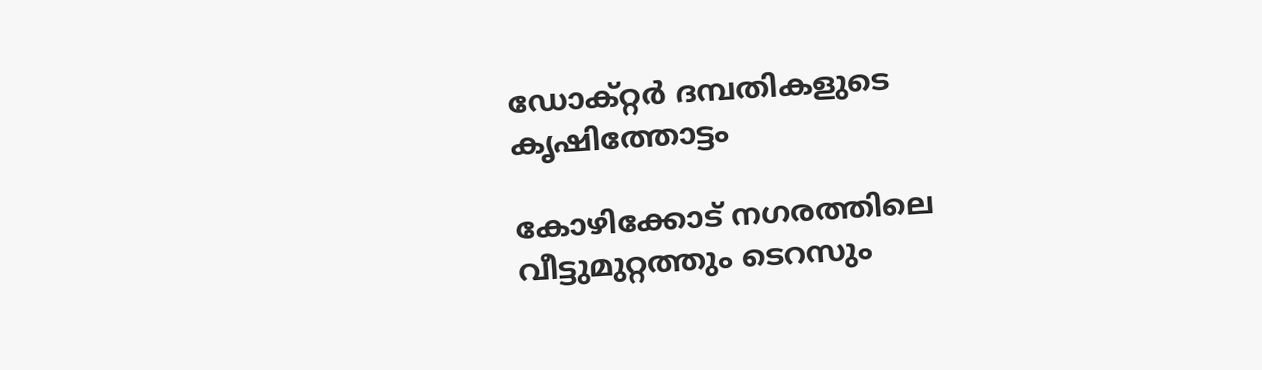ഡോക്റ്റര്‍ ദമ്പതികളുടെ കൃഷിത്തോട്ടം

കോഴിക്കോട് നഗരത്തിലെ വീട്ടുമുറ്റത്തും ടെറസും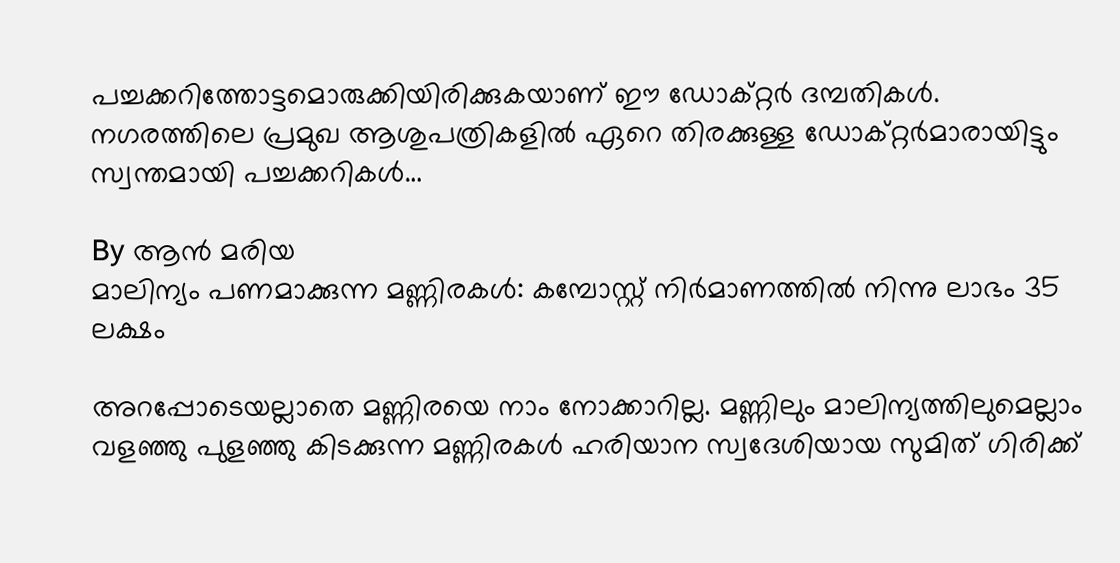പച്ചക്കറിത്തോട്ടമൊരുക്കിയിരിക്കുകയാണ് ഈ ഡോക്റ്റര്‍ ദമ്പതികള്‍. നഗരത്തിലെ പ്രമുഖ ആശുപത്രികളില്‍ ഏറെ തിരക്കുള്ള ഡോക്റ്റര്‍മാരായിട്ടും സ്വന്തമായി പച്ചക്കറികള്‍…

By ആന്‍ മരിയ
മാലിന്യം പണമാക്കുന്ന മണ്ണിരകള്‍: കമ്പോസ്റ്റ് നിര്‍മാണത്തില്‍ നിന്നു ലാഭം 35 ലക്ഷം

അറപ്പോടെയല്ലാതെ മണ്ണിരയെ നാം നോക്കാറില്ല. മണ്ണിലും മാലിന്യത്തിലുമെല്ലാം വളഞ്ഞു പുളഞ്ഞു കിടക്കുന്ന മണ്ണിരകള്‍ ഹരിയാന സ്വദേശിയായ സുമിത് ഗിരിക്ക്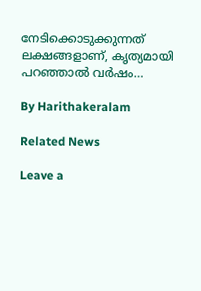നേടിക്കൊടുക്കുന്നത് ലക്ഷങ്ങളാണ്, കൃത്യമായി പറഞ്ഞാല്‍ വര്‍ഷം…

By Harithakeralam

Related News

Leave a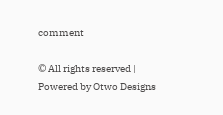comment

© All rights reserved | Powered by Otwo Designs